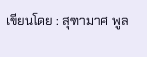เขียนโดย : สุฑามาศ พูล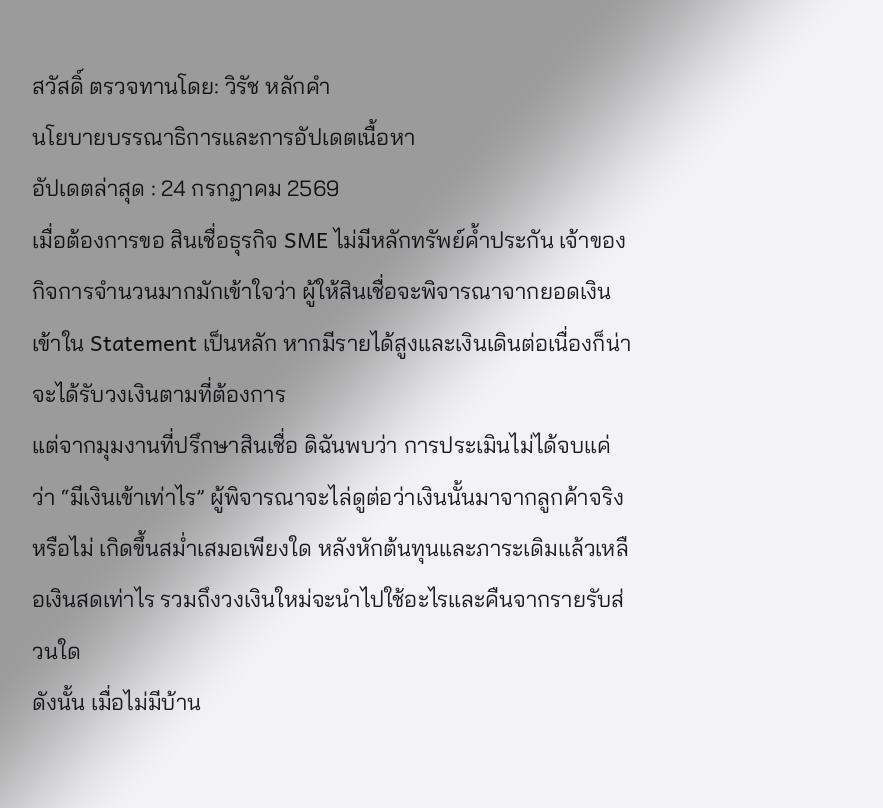สวัสดิ์ ตรวจทานโดย: วิรัช หลักคำ
นโยบายบรรณาธิการและการอัปเดตเนื้อหา
อัปเดตล่าสุด : 24 กรกฏาคม 2569
เมื่อต้องการขอ สินเชื่อธุรกิจ SME ไม่มีหลักทรัพย์ค้ำประกัน เจ้าของกิจการจำนวนมากมักเข้าใจว่า ผู้ให้สินเชื่อจะพิจารณาจากยอดเงินเข้าใน Statement เป็นหลัก หากมีรายได้สูงและเงินเดินต่อเนื่องก็น่าจะได้รับวงเงินตามที่ต้องการ
แต่จากมุมงานที่ปรึกษาสินเชื่อ ดิฉันพบว่า การประเมินไม่ได้จบแค่ว่า “มีเงินเข้าเท่าไร” ผู้พิจารณาจะไล่ดูต่อว่าเงินนั้นมาจากลูกค้าจริงหรือไม่ เกิดขึ้นสม่ำเสมอเพียงใด หลังหักต้นทุนและภาระเดิมแล้วเหลือเงินสดเท่าไร รวมถึงวงเงินใหม่จะนำไปใช้อะไรและคืนจากรายรับส่วนใด
ดังนั้น เมื่อไม่มีบ้าน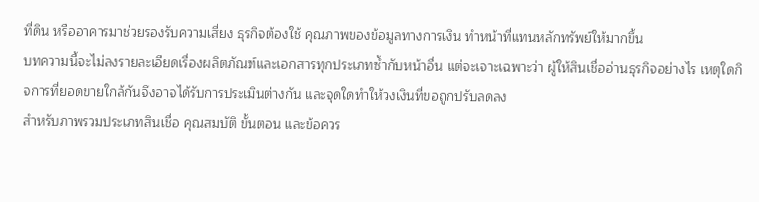ที่ดิน หรืออาคารมาช่วยรองรับความเสี่ยง ธุรกิจต้องใช้ คุณภาพของข้อมูลทางการเงิน ทำหน้าที่แทนหลักทรัพย์ให้มากขึ้น
บทความนี้จะไม่ลงรายละเอียดเรื่องผลิตภัณฑ์และเอกสารทุกประเภทซ้ำกับหน้าอื่น แต่จะเจาะเฉพาะว่า ผู้ให้สินเชื่ออ่านธุรกิจอย่างไร เหตุใดกิจการที่ยอดขายใกล้กันจึงอาจได้รับการประเมินต่างกัน และจุดใดทำให้วงเงินที่ขอถูกปรับลดลง
สำหรับภาพรวมประเภทสินเชื่อ คุณสมบัติ ขั้นตอน และข้อควร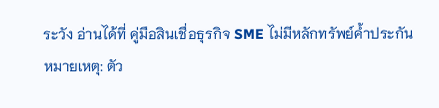ระวัง อ่านได้ที่ คู่มือสินเชื่อธุรกิจ SME ไม่มีหลักทรัพย์ค้ำประกัน
หมายเหตุ: ตัว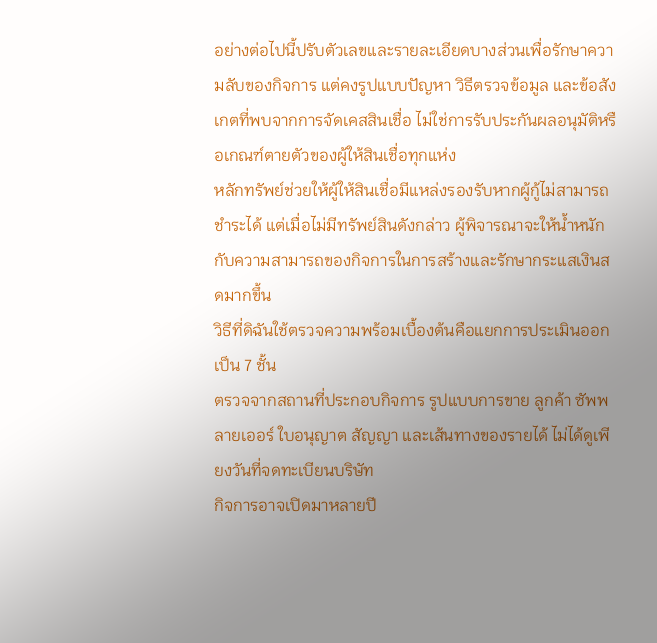อย่างต่อไปนี้ปรับตัวเลขและรายละเอียดบางส่วนเพื่อรักษาความลับของกิจการ แต่คงรูปแบบปัญหา วิธีตรวจข้อมูล และข้อสังเกตที่พบจากการจัดเคสสินเชื่อ ไม่ใช่การรับประกันผลอนุมัติหรือเกณฑ์ตายตัวของผู้ให้สินเชื่อทุกแห่ง
หลักทรัพย์ช่วยให้ผู้ให้สินเชื่อมีแหล่งรองรับหากผู้กู้ไม่สามารถชำระได้ แต่เมื่อไม่มีทรัพย์สินดังกล่าว ผู้พิจารณาจะให้น้ำหนักกับความสามารถของกิจการในการสร้างและรักษากระแสเงินสดมากขึ้น
วิธีที่ดิฉันใช้ตรวจความพร้อมเบื้องต้นคือแยกการประเมินออกเป็น 7 ชั้น
ตรวจจากสถานที่ประกอบกิจการ รูปแบบการขาย ลูกค้า ซัพพลายเออร์ ใบอนุญาต สัญญา และเส้นทางของรายได้ ไม่ได้ดูเพียงวันที่จดทะเบียนบริษัท
กิจการอาจเปิดมาหลายปี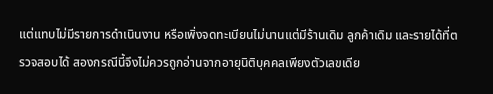แต่แทบไม่มีรายการดำเนินงาน หรือเพิ่งจดทะเบียนไม่นานแต่มีร้านเดิม ลูกค้าเดิม และรายได้ที่ตรวจสอบได้ สองกรณีนี้จึงไม่ควรถูกอ่านจากอายุนิติบุคคลเพียงตัวเลขเดีย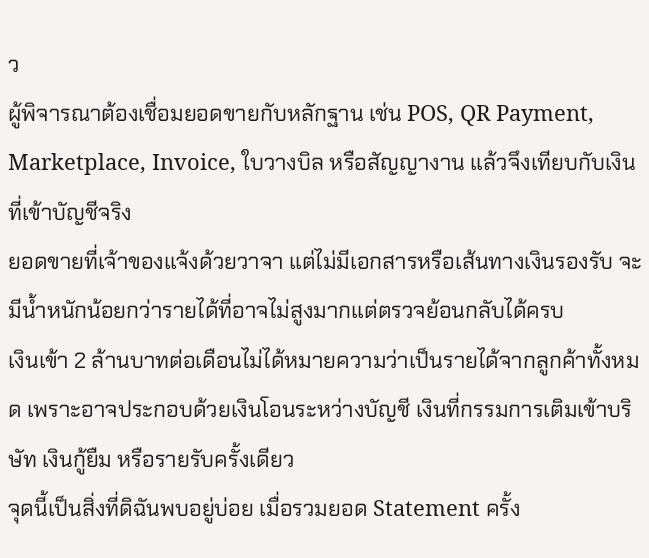ว
ผู้พิจารณาต้องเชื่อมยอดขายกับหลักฐาน เช่น POS, QR Payment, Marketplace, Invoice, ใบวางบิล หรือสัญญางาน แล้วจึงเทียบกับเงินที่เข้าบัญชีจริง
ยอดขายที่เจ้าของแจ้งด้วยวาจา แต่ไม่มีเอกสารหรือเส้นทางเงินรองรับ จะมีน้ำหนักน้อยกว่ารายได้ที่อาจไม่สูงมากแต่ตรวจย้อนกลับได้ครบ
เงินเข้า 2 ล้านบาทต่อเดือนไม่ได้หมายความว่าเป็นรายได้จากลูกค้าทั้งหมด เพราะอาจประกอบด้วยเงินโอนระหว่างบัญชี เงินที่กรรมการเติมเข้าบริษัท เงินกู้ยืม หรือรายรับครั้งเดียว
จุดนี้เป็นสิ่งที่ดิฉันพบอยู่บ่อย เมื่อรวมยอด Statement ครั้ง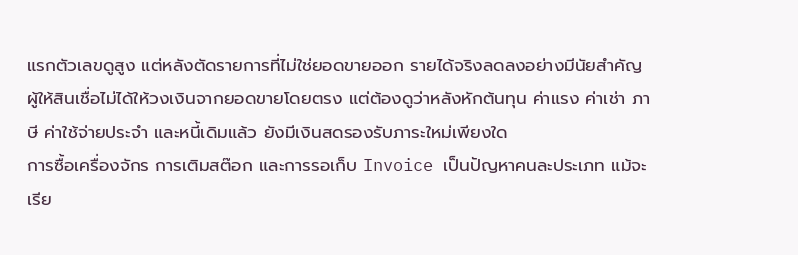แรกตัวเลขดูสูง แต่หลังตัดรายการที่ไม่ใช่ยอดขายออก รายได้จริงลดลงอย่างมีนัยสำคัญ
ผู้ให้สินเชื่อไม่ได้ให้วงเงินจากยอดขายโดยตรง แต่ต้องดูว่าหลังหักต้นทุน ค่าแรง ค่าเช่า ภาษี ค่าใช้จ่ายประจำ และหนี้เดิมแล้ว ยังมีเงินสดรองรับภาระใหม่เพียงใด
การซื้อเครื่องจักร การเติมสต๊อก และการรอเก็บ Invoice เป็นปัญหาคนละประเภท แม้จะเรีย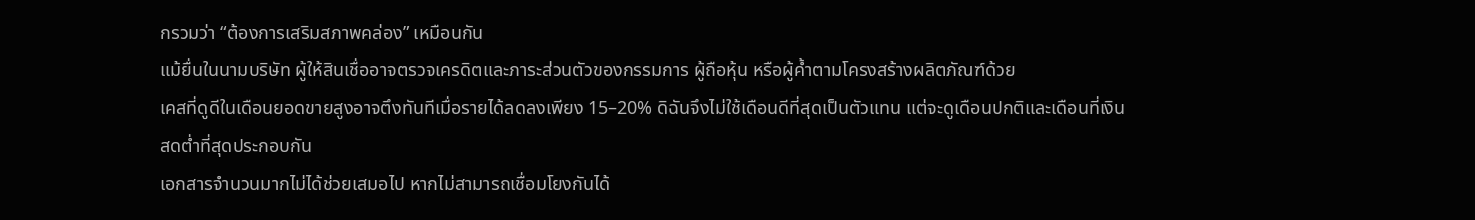กรวมว่า “ต้องการเสริมสภาพคล่อง” เหมือนกัน
แม้ยื่นในนามบริษัท ผู้ให้สินเชื่ออาจตรวจเครดิตและภาระส่วนตัวของกรรมการ ผู้ถือหุ้น หรือผู้ค้ำตามโครงสร้างผลิตภัณฑ์ด้วย
เคสที่ดูดีในเดือนยอดขายสูงอาจตึงทันทีเมื่อรายได้ลดลงเพียง 15–20% ดิฉันจึงไม่ใช้เดือนดีที่สุดเป็นตัวแทน แต่จะดูเดือนปกติและเดือนที่เงินสดต่ำที่สุดประกอบกัน
เอกสารจำนวนมากไม่ได้ช่วยเสมอไป หากไม่สามารถเชื่อมโยงกันได้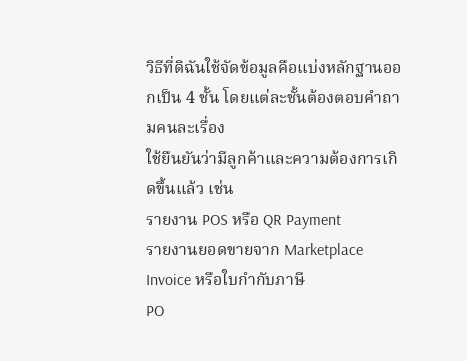วิธีที่ดิฉันใช้จัดข้อมูลคือแบ่งหลักฐานออกเป็น 4 ชั้น โดยแต่ละชั้นต้องตอบคำถามคนละเรื่อง
ใช้ยืนยันว่ามีลูกค้าและความต้องการเกิดขึ้นแล้ว เช่น
รายงาน POS หรือ QR Payment
รายงานยอดขายจาก Marketplace
Invoice หรือใบกำกับภาษี
PO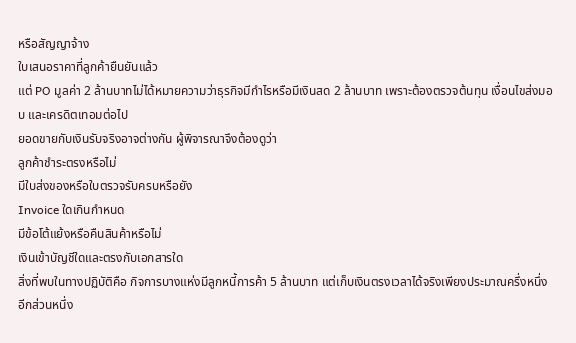หรือสัญญาจ้าง
ใบเสนอราคาที่ลูกค้ายืนยันแล้ว
แต่ PO มูลค่า 2 ล้านบาทไม่ได้หมายความว่าธุรกิจมีกำไรหรือมีเงินสด 2 ล้านบาท เพราะต้องตรวจต้นทุน เงื่อนไขส่งมอบ และเครดิตเทอมต่อไป
ยอดขายกับเงินรับจริงอาจต่างกัน ผู้พิจารณาจึงต้องดูว่า
ลูกค้าชำระตรงหรือไม่
มีใบส่งของหรือใบตรวจรับครบหรือยัง
Invoice ใดเกินกำหนด
มีข้อโต้แย้งหรือคืนสินค้าหรือไม่
เงินเข้าบัญชีใดและตรงกับเอกสารใด
สิ่งที่พบในทางปฏิบัติคือ กิจการบางแห่งมีลูกหนี้การค้า 5 ล้านบาท แต่เก็บเงินตรงเวลาได้จริงเพียงประมาณครึ่งหนึ่ง อีกส่วนหนึ่ง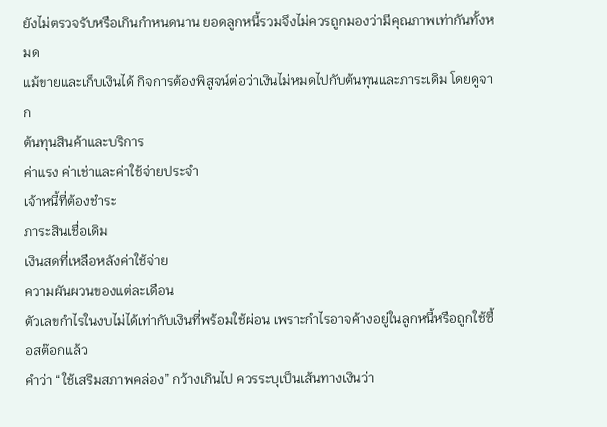ยังไม่ตรวจรับหรือเกินกำหนดนาน ยอดลูกหนี้รวมจึงไม่ควรถูกมองว่ามีคุณภาพเท่ากันทั้งหมด
แม้ขายและเก็บเงินได้ กิจการต้องพิสูจน์ต่อว่าเงินไม่หมดไปกับต้นทุนและภาระเดิม โดยดูจาก
ต้นทุนสินค้าและบริการ
ค่าแรง ค่าเช่าและค่าใช้จ่ายประจำ
เจ้าหนี้ที่ต้องชำระ
ภาระสินเชื่อเดิม
เงินสดที่เหลือหลังค่าใช้จ่าย
ความผันผวนของแต่ละเดือน
ตัวเลขกำไรในงบไม่ได้เท่ากับเงินที่พร้อมใช้ผ่อน เพราะกำไรอาจค้างอยู่ในลูกหนี้หรือถูกใช้ซื้อสต๊อกแล้ว
คำว่า “ใช้เสริมสภาพคล่อง” กว้างเกินไป ควรระบุเป็นเส้นทางเงินว่า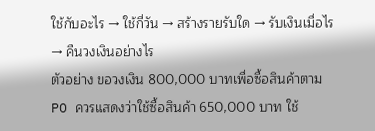ใช้กับอะไร → ใช้กี่วัน → สร้างรายรับใด → รับเงินเมื่อไร → คืนวงเงินอย่างไร
ตัวอย่าง ขอวงเงิน 800,000 บาทเพื่อซื้อสินค้าตาม PO ควรแสดงว่าใช้ซื้อสินค้า 650,000 บาท ใช้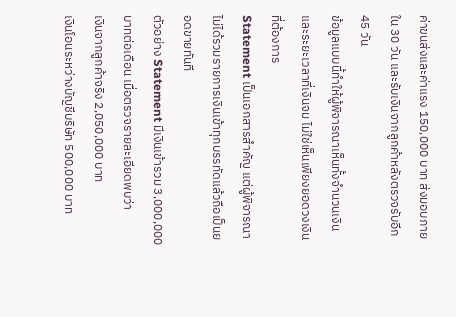ค่าขนส่งและค่าแรง 150,000 บาท ส่งมอบภายใน 30 วัน และรับเงินจากลูกค้าหลังตรวจรับอีก 45 วัน
ข้อมูลแบบนี้ทำให้ผู้พิจารณาเห็นทั้งจำนวนเงินและระยะเวลาที่เงินจม ไม่ใช่เห็นเพียงยอดวงเงินที่ต้องการ
Statement เป็นเอกสารสำคัญ แต่ผู้พิจารณาไม่ได้รวมรายการเงินเข้าทุกบรรทัดแล้วถือเป็นยอดขายทันที
ตัวอย่าง Statement มีเงินเข้ารวม 3,000,000 บาทต่อเดือน เมื่อตรวจรายละเอียดพบว่า
เงินจากลูกค้าจริง 2,050,000 บาท
เงินโอนระหว่างบัญชีบริษัท 500,000 บาท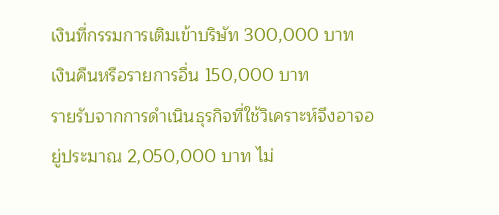เงินที่กรรมการเติมเข้าบริษัท 300,000 บาท
เงินคืนหรือรายการอื่น 150,000 บาท
รายรับจากการดำเนินธุรกิจที่ใช้วิเคราะห์จึงอาจอยู่ประมาณ 2,050,000 บาท ไม่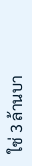ใช่ 3 ล้านบา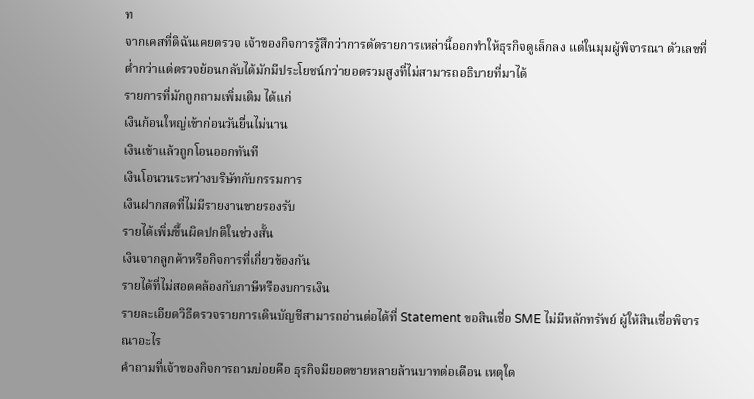ท
จากเคสที่ดิฉันเคยตรวจ เจ้าของกิจการรู้สึกว่าการตัดรายการเหล่านี้ออกทำให้ธุรกิจดูเล็กลง แต่ในมุมผู้พิจารณา ตัวเลขที่ต่ำกว่าแต่ตรวจย้อนกลับได้มักมีประโยชน์กว่ายอดรวมสูงที่ไม่สามารถอธิบายที่มาได้
รายการที่มักถูกถามเพิ่มเติม ได้แก่
เงินก้อนใหญ่เข้าก่อนวันยื่นไม่นาน
เงินเข้าแล้วถูกโอนออกทันที
เงินโอนวนระหว่างบริษัทกับกรรมการ
เงินฝากสดที่ไม่มีรายงานขายรองรับ
รายได้เพิ่มขึ้นผิดปกติในช่วงสั้น
เงินจากลูกค้าหรือกิจการที่เกี่ยวข้องกัน
รายได้ที่ไม่สอดคล้องกับภาษีหรืองบการเงิน
รายละเอียดวิธีตรวจรายการเดินบัญชีสามารถอ่านต่อได้ที่ Statement ขอสินเชื่อ SME ไม่มีหลักทรัพย์ ผู้ให้สินเชื่อพิจารณาอะไร
คำถามที่เจ้าของกิจการถามบ่อยคือ ธุรกิจมียอดขายหลายล้านบาทต่อเดือน เหตุใด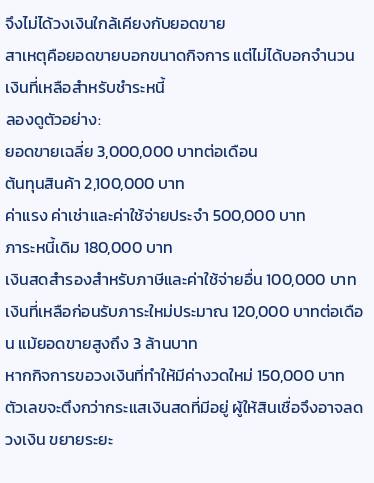จึงไม่ได้วงเงินใกล้เคียงกับยอดขาย
สาเหตุคือยอดขายบอกขนาดกิจการ แต่ไม่ได้บอกจำนวนเงินที่เหลือสำหรับชำระหนี้
ลองดูตัวอย่าง:
ยอดขายเฉลี่ย 3,000,000 บาทต่อเดือน
ต้นทุนสินค้า 2,100,000 บาท
ค่าแรง ค่าเช่าและค่าใช้จ่ายประจำ 500,000 บาท
ภาระหนี้เดิม 180,000 บาท
เงินสดสำรองสำหรับภาษีและค่าใช้จ่ายอื่น 100,000 บาท
เงินที่เหลือก่อนรับภาระใหม่ประมาณ 120,000 บาทต่อเดือน แม้ยอดขายสูงถึง 3 ล้านบาท
หากกิจการขอวงเงินที่ทำให้มีค่างวดใหม่ 150,000 บาท ตัวเลขจะตึงกว่ากระแสเงินสดที่มีอยู่ ผู้ให้สินเชื่อจึงอาจลดวงเงิน ขยายระยะ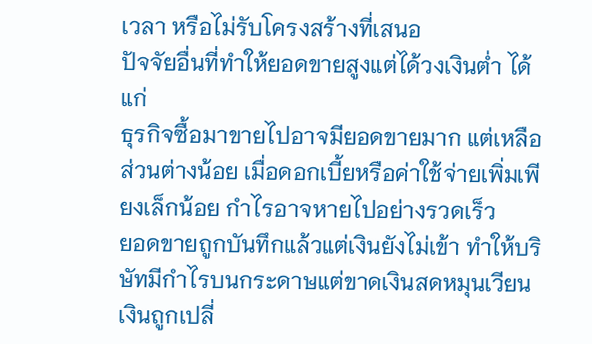เวลา หรือไม่รับโครงสร้างที่เสนอ
ปัจจัยอื่นที่ทำให้ยอดขายสูงแต่ได้วงเงินต่ำ ได้แก่
ธุรกิจซื้อมาขายไปอาจมียอดขายมาก แต่เหลือส่วนต่างน้อย เมื่อดอกเบี้ยหรือค่าใช้จ่ายเพิ่มเพียงเล็กน้อย กำไรอาจหายไปอย่างรวดเร็ว
ยอดขายถูกบันทึกแล้วแต่เงินยังไม่เข้า ทำให้บริษัทมีกำไรบนกระดาษแต่ขาดเงินสดหมุนเวียน
เงินถูกเปลี่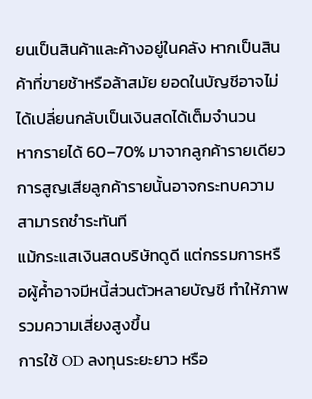ยนเป็นสินค้าและค้างอยู่ในคลัง หากเป็นสินค้าที่ขายช้าหรือล้าสมัย ยอดในบัญชีอาจไม่ได้เปลี่ยนกลับเป็นเงินสดได้เต็มจำนวน
หากรายได้ 60–70% มาจากลูกค้ารายเดียว การสูญเสียลูกค้ารายนั้นอาจกระทบความสามารถชำระทันที
แม้กระแสเงินสดบริษัทดูดี แต่กรรมการหรือผู้ค้ำอาจมีหนี้ส่วนตัวหลายบัญชี ทำให้ภาพรวมความเสี่ยงสูงขึ้น
การใช้ OD ลงทุนระยะยาว หรือ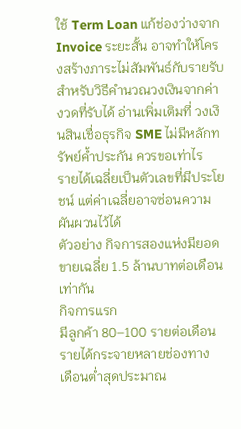ใช้ Term Loan แก้ช่องว่างจาก Invoice ระยะสั้น อาจทำให้โครงสร้างภาระไม่สัมพันธ์กับรายรับ
สำหรับวิธีคำนวณวงเงินจากค่างวดที่รับได้ อ่านเพิ่มเติมที่ วงเงินสินเชื่อธุรกิจ SME ไม่มีหลักทรัพย์ค้ำประกัน ควรขอเท่าไร
รายได้เฉลี่ยเป็นตัวเลขที่มีประโยชน์ แต่ค่าเฉลี่ยอาจซ่อนความผันผวนไว้ได้
ตัวอย่าง กิจการสองแห่งมียอดขายเฉลี่ย 1.5 ล้านบาทต่อเดือนเท่ากัน
กิจการแรก
มีลูกค้า 80–100 รายต่อเดือน
รายได้กระจายหลายช่องทาง
เดือนต่ำสุดประมาณ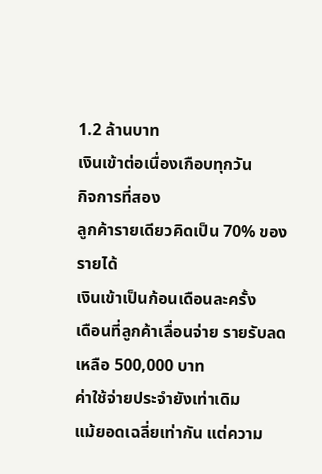1.2 ล้านบาท
เงินเข้าต่อเนื่องเกือบทุกวัน
กิจการที่สอง
ลูกค้ารายเดียวคิดเป็น 70% ของรายได้
เงินเข้าเป็นก้อนเดือนละครั้ง
เดือนที่ลูกค้าเลื่อนจ่าย รายรับลดเหลือ 500,000 บาท
ค่าใช้จ่ายประจำยังเท่าเดิม
แม้ยอดเฉลี่ยเท่ากัน แต่ความ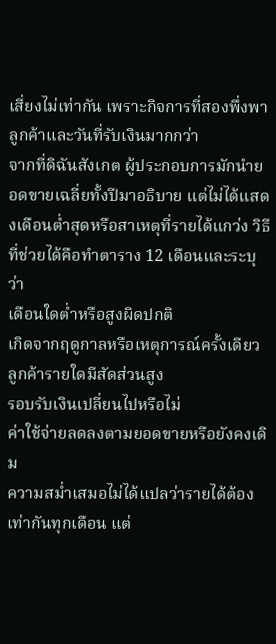เสี่ยงไม่เท่ากัน เพราะกิจการที่สองพึ่งพาลูกค้าและวันที่รับเงินมากกว่า
จากที่ดิฉันสังเกต ผู้ประกอบการมักนำยอดขายเฉลี่ยทั้งปีมาอธิบาย แต่ไม่ได้แสดงเดือนต่ำสุดหรือสาเหตุที่รายได้แกว่ง วิธีที่ช่วยได้คือทำตาราง 12 เดือนและระบุว่า
เดือนใดต่ำหรือสูงผิดปกติ
เกิดจากฤดูกาลหรือเหตุการณ์ครั้งเดียว
ลูกค้ารายใดมีสัดส่วนสูง
รอบรับเงินเปลี่ยนไปหรือไม่
ค่าใช้จ่ายลดลงตามยอดขายหรือยังคงเดิม
ความสม่ำเสมอไม่ได้แปลว่ารายได้ต้องเท่ากันทุกเดือน แต่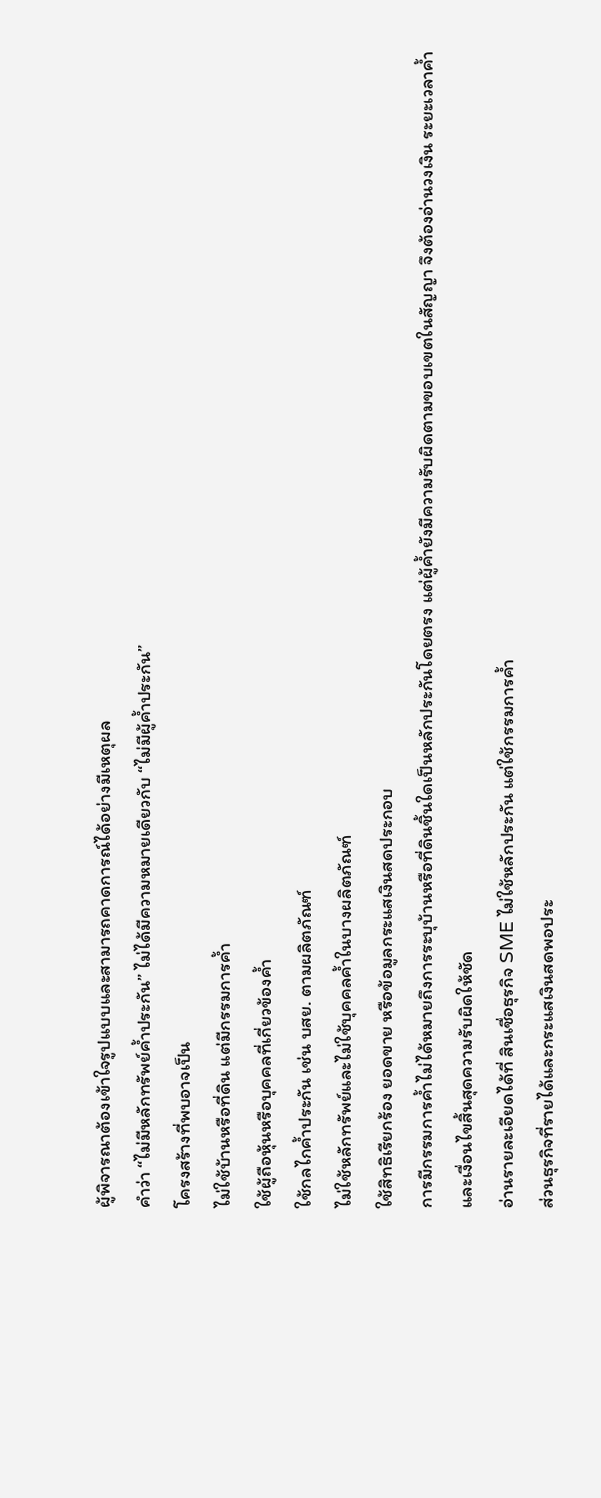ผู้พิจารณาต้องเข้าใจรูปแบบและสามารถคาดการณ์ได้อย่างมีเหตุผล
คำว่า “ไม่มีหลักทรัพย์ค้ำประกัน” ไม่ได้มีความหมายเดียวกับ “ไม่มีผู้ค้ำประกัน”
โครงสร้างที่พบอาจเป็น
ไม่ใช้บ้านหรือที่ดิน แต่มีกรรมการค้ำ
ใช้ผู้ถือหุ้นหรือบุคคลที่เกี่ยวข้องค้ำ
ใช้กลไกค้ำประกัน เช่น บสย. ตามผลิตภัณฑ์
ไม่ใช้หลักทรัพย์และไม่ใช้บุคคลค้ำในบางผลิตภัณฑ์
ใช้สิทธิเรียกร้อง ยอดขาย หรือข้อมูลกระแสเงินสดประกอบ
การมีกรรมการค้ำไม่ได้หมายถึงการระบุบ้านหรือที่ดินชิ้นใดเป็นหลักประกันโดยตรง แต่ผู้ค้ำยังมีความรับผิดตามขอบเขตในสัญญา จึงต้องอ่านวงเงิน ระยะเวลาค้ำ และเงื่อนไขสิ้นสุดความรับผิดให้ชัด
อ่านรายละเอียดได้ที่ สินเชื่อธุรกิจ SME ไม่ใช้หลักประกัน แต่ใช้กรรมการค้ำ
ส่วนธุรกิจที่รายได้และกระแสเงินสดพอประ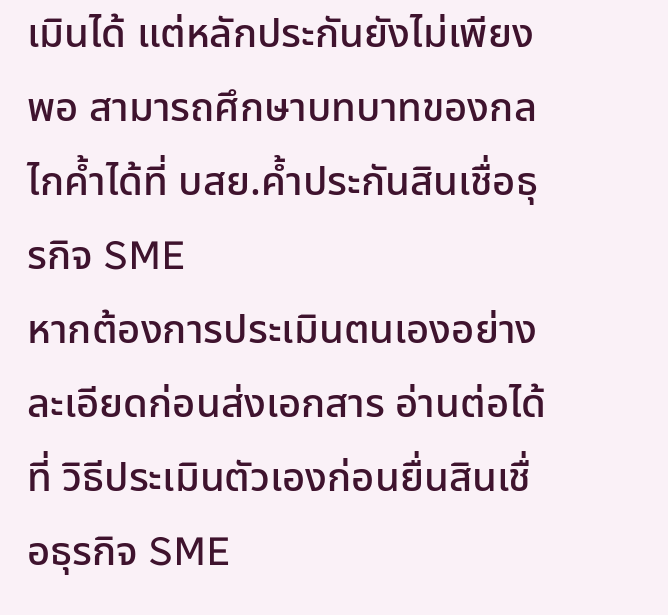เมินได้ แต่หลักประกันยังไม่เพียงพอ สามารถศึกษาบทบาทของกลไกค้ำได้ที่ บสย.ค้ำประกันสินเชื่อธุรกิจ SME
หากต้องการประเมินตนเองอย่างละเอียดก่อนส่งเอกสาร อ่านต่อได้ที่ วิธีประเมินตัวเองก่อนยื่นสินเชื่อธุรกิจ SME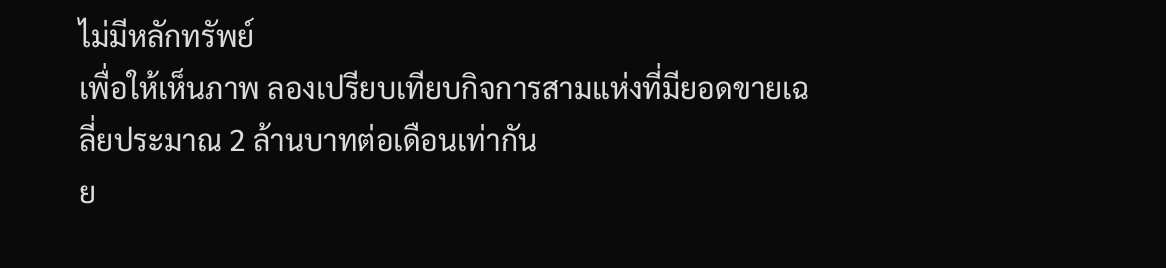ไม่มีหลักทรัพย์
เพื่อให้เห็นภาพ ลองเปรียบเทียบกิจการสามแห่งที่มียอดขายเฉลี่ยประมาณ 2 ล้านบาทต่อเดือนเท่ากัน
ย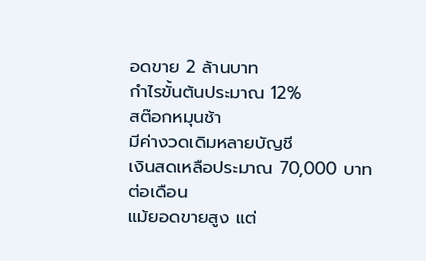อดขาย 2 ล้านบาท
กำไรขั้นต้นประมาณ 12%
สต๊อกหมุนช้า
มีค่างวดเดิมหลายบัญชี
เงินสดเหลือประมาณ 70,000 บาทต่อเดือน
แม้ยอดขายสูง แต่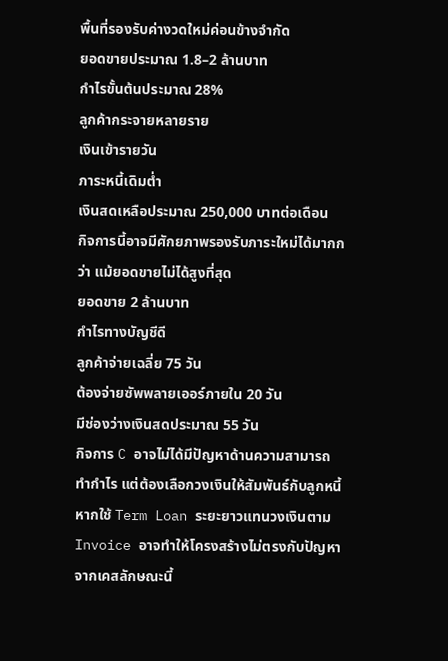พื้นที่รองรับค่างวดใหม่ค่อนข้างจำกัด
ยอดขายประมาณ 1.8–2 ล้านบาท
กำไรขั้นต้นประมาณ 28%
ลูกค้ากระจายหลายราย
เงินเข้ารายวัน
ภาระหนี้เดิมต่ำ
เงินสดเหลือประมาณ 250,000 บาทต่อเดือน
กิจการนี้อาจมีศักยภาพรองรับภาระใหม่ได้มากกว่า แม้ยอดขายไม่ได้สูงที่สุด
ยอดขาย 2 ล้านบาท
กำไรทางบัญชีดี
ลูกค้าจ่ายเฉลี่ย 75 วัน
ต้องจ่ายซัพพลายเออร์ภายใน 20 วัน
มีช่องว่างเงินสดประมาณ 55 วัน
กิจการ C อาจไม่ได้มีปัญหาด้านความสามารถทำกำไร แต่ต้องเลือกวงเงินให้สัมพันธ์กับลูกหนี้ หากใช้ Term Loan ระยะยาวแทนวงเงินตาม Invoice อาจทำให้โครงสร้างไม่ตรงกับปัญหา
จากเคสลักษณะนี้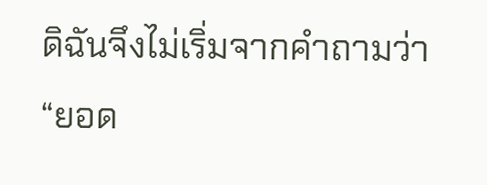ดิฉันจึงไม่เริ่มจากคำถามว่า “ยอด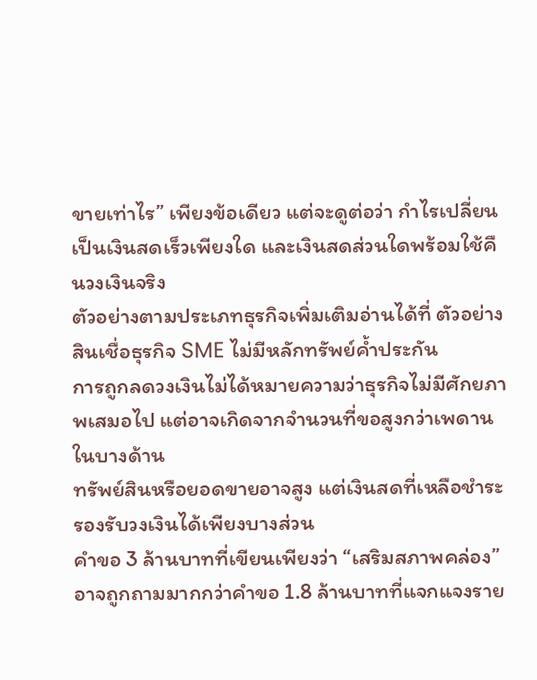ขายเท่าไร” เพียงข้อเดียว แต่จะดูต่อว่า กำไรเปลี่ยนเป็นเงินสดเร็วเพียงใด และเงินสดส่วนใดพร้อมใช้คืนวงเงินจริง
ตัวอย่างตามประเภทธุรกิจเพิ่มเติมอ่านได้ที่ ตัวอย่างสินเชื่อธุรกิจ SME ไม่มีหลักทรัพย์ค้ำประกัน
การถูกลดวงเงินไม่ได้หมายความว่าธุรกิจไม่มีศักยภาพเสมอไป แต่อาจเกิดจากจำนวนที่ขอสูงกว่าเพดานในบางด้าน
ทรัพย์สินหรือยอดขายอาจสูง แต่เงินสดที่เหลือชำระรองรับวงเงินได้เพียงบางส่วน
คำขอ 3 ล้านบาทที่เขียนเพียงว่า “เสริมสภาพคล่อง” อาจถูกถามมากกว่าคำขอ 1.8 ล้านบาทที่แจกแจงราย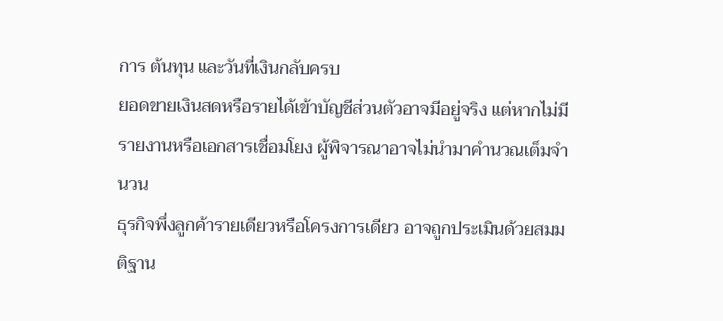การ ต้นทุน และวันที่เงินกลับครบ
ยอดขายเงินสดหรือรายได้เข้าบัญชีส่วนตัวอาจมีอยู่จริง แต่หากไม่มีรายงานหรือเอกสารเชื่อมโยง ผู้พิจารณาอาจไม่นำมาคำนวณเต็มจำนวน
ธุรกิจพึ่งลูกค้ารายเดียวหรือโครงการเดียว อาจถูกประเมินด้วยสมมติฐาน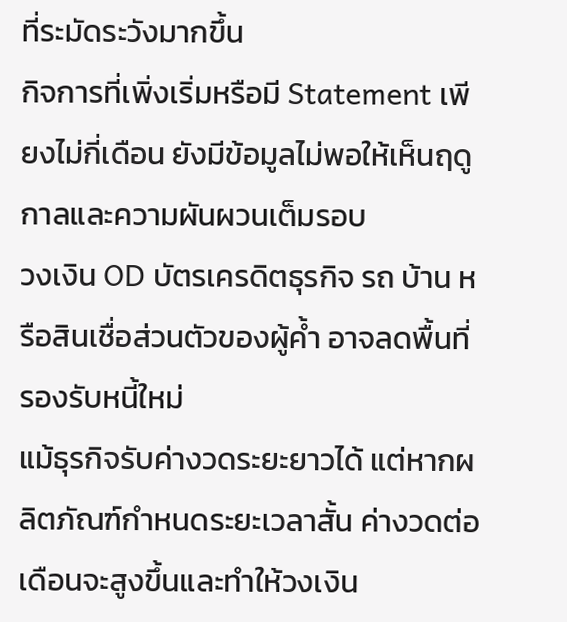ที่ระมัดระวังมากขึ้น
กิจการที่เพิ่งเริ่มหรือมี Statement เพียงไม่กี่เดือน ยังมีข้อมูลไม่พอให้เห็นฤดูกาลและความผันผวนเต็มรอบ
วงเงิน OD บัตรเครดิตธุรกิจ รถ บ้าน หรือสินเชื่อส่วนตัวของผู้ค้ำ อาจลดพื้นที่รองรับหนี้ใหม่
แม้ธุรกิจรับค่างวดระยะยาวได้ แต่หากผลิตภัณฑ์กำหนดระยะเวลาสั้น ค่างวดต่อเดือนจะสูงขึ้นและทำให้วงเงิน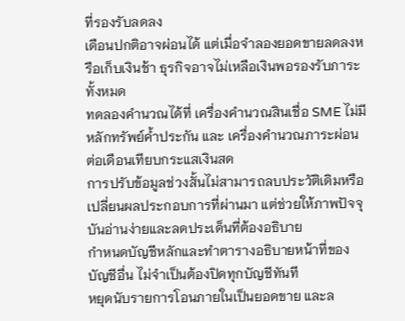ที่รองรับลดลง
เดือนปกติอาจผ่อนได้ แต่เมื่อจำลองยอดขายลดลงหรือเก็บเงินช้า ธุรกิจอาจไม่เหลือเงินพอรองรับภาระทั้งหมด
ทดลองคำนวณได้ที่ เครื่องคำนวณสินเชื่อ SME ไม่มีหลักทรัพย์ค้ำประกัน และ เครื่องคำนวณภาระผ่อนต่อเดือนเทียบกระแสเงินสด
การปรับข้อมูลช่วงสั้นไม่สามารถลบประวัติเดิมหรือเปลี่ยนผลประกอบการที่ผ่านมา แต่ช่วยให้ภาพปัจจุบันอ่านง่ายและลดประเด็นที่ต้องอธิบาย
กำหนดบัญชีหลักและทำตารางอธิบายหน้าที่ของบัญชีอื่น ไม่จำเป็นต้องปิดทุกบัญชีทันที
หยุดนับรายการโอนภายในเป็นยอดขาย และล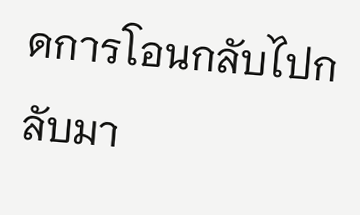ดการโอนกลับไปกลับมา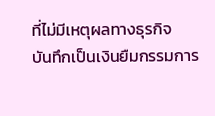ที่ไม่มีเหตุผลทางธุรกิจ
บันทึกเป็นเงินยืมกรรมการ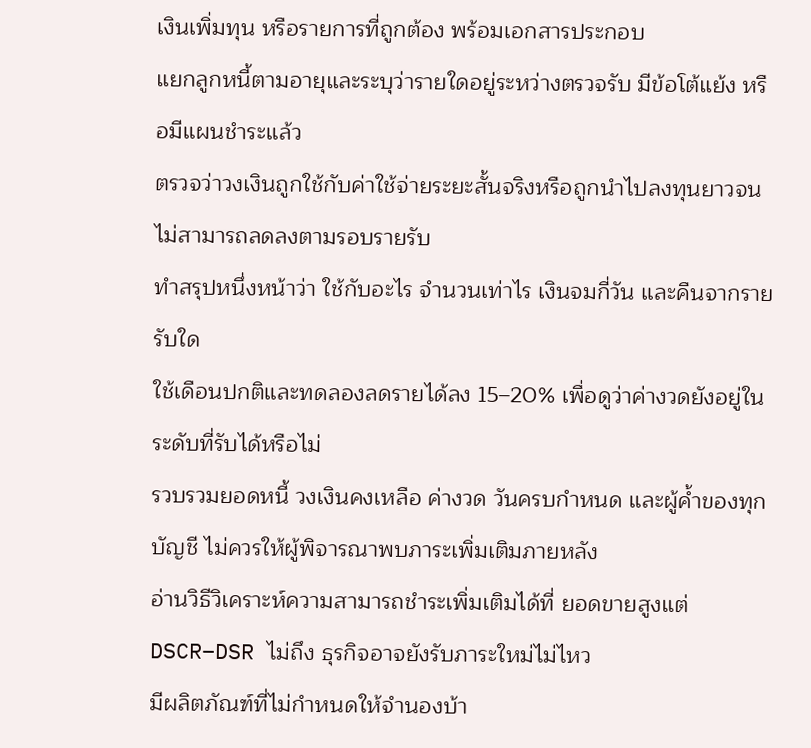เงินเพิ่มทุน หรือรายการที่ถูกต้อง พร้อมเอกสารประกอบ
แยกลูกหนี้ตามอายุและระบุว่ารายใดอยู่ระหว่างตรวจรับ มีข้อโต้แย้ง หรือมีแผนชำระแล้ว
ตรวจว่าวงเงินถูกใช้กับค่าใช้จ่ายระยะสั้นจริงหรือถูกนำไปลงทุนยาวจนไม่สามารถลดลงตามรอบรายรับ
ทำสรุปหนึ่งหน้าว่า ใช้กับอะไร จำนวนเท่าไร เงินจมกี่วัน และคืนจากรายรับใด
ใช้เดือนปกติและทดลองลดรายได้ลง 15–20% เพื่อดูว่าค่างวดยังอยู่ในระดับที่รับได้หรือไม่
รวบรวมยอดหนี้ วงเงินคงเหลือ ค่างวด วันครบกำหนด และผู้ค้ำของทุกบัญชี ไม่ควรให้ผู้พิจารณาพบภาระเพิ่มเติมภายหลัง
อ่านวิธีวิเคราะห์ความสามารถชำระเพิ่มเติมได้ที่ ยอดขายสูงแต่ DSCR–DSR ไม่ถึง ธุรกิจอาจยังรับภาระใหม่ไม่ไหว
มีผลิตภัณฑ์ที่ไม่กำหนดให้จำนองบ้า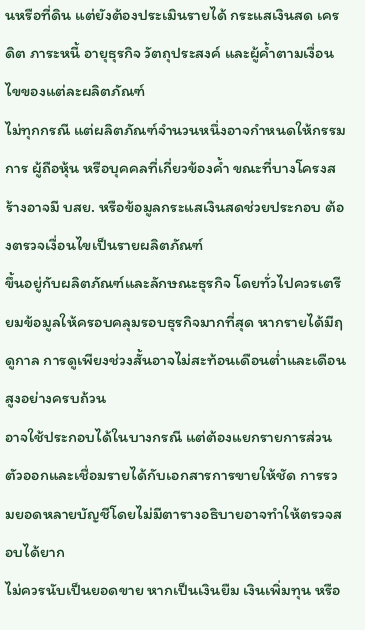นหรือที่ดิน แต่ยังต้องประเมินรายได้ กระแสเงินสด เครดิต ภาระหนี้ อายุธุรกิจ วัตถุประสงค์ และผู้ค้ำตามเงื่อนไขของแต่ละผลิตภัณฑ์
ไม่ทุกกรณี แต่ผลิตภัณฑ์จำนวนหนึ่งอาจกำหนดให้กรรมการ ผู้ถือหุ้น หรือบุคคลที่เกี่ยวข้องค้ำ ขณะที่บางโครงสร้างอาจมี บสย. หรือข้อมูลกระแสเงินสดช่วยประกอบ ต้องตรวจเงื่อนไขเป็นรายผลิตภัณฑ์
ขึ้นอยู่กับผลิตภัณฑ์และลักษณะธุรกิจ โดยทั่วไปควรเตรียมข้อมูลให้ครอบคลุมรอบธุรกิจมากที่สุด หากรายได้มีฤดูกาล การดูเพียงช่วงสั้นอาจไม่สะท้อนเดือนต่ำและเดือนสูงอย่างครบถ้วน
อาจใช้ประกอบได้ในบางกรณี แต่ต้องแยกรายการส่วนตัวออกและเชื่อมรายได้กับเอกสารการขายให้ชัด การรวมยอดหลายบัญชีโดยไม่มีตารางอธิบายอาจทำให้ตรวจสอบได้ยาก
ไม่ควรนับเป็นยอดขาย หากเป็นเงินยืม เงินเพิ่มทุน หรือ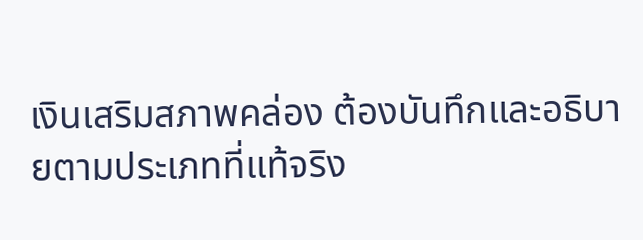เงินเสริมสภาพคล่อง ต้องบันทึกและอธิบายตามประเภทที่แท้จริง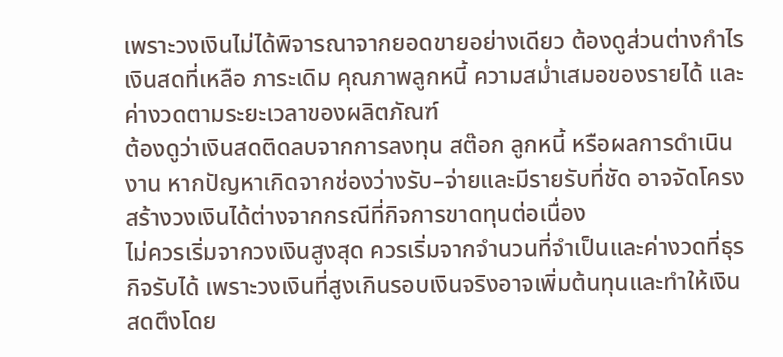เพราะวงเงินไม่ได้พิจารณาจากยอดขายอย่างเดียว ต้องดูส่วนต่างกำไร เงินสดที่เหลือ ภาระเดิม คุณภาพลูกหนี้ ความสม่ำเสมอของรายได้ และค่างวดตามระยะเวลาของผลิตภัณฑ์
ต้องดูว่าเงินสดติดลบจากการลงทุน สต๊อก ลูกหนี้ หรือผลการดำเนินงาน หากปัญหาเกิดจากช่องว่างรับ–จ่ายและมีรายรับที่ชัด อาจจัดโครงสร้างวงเงินได้ต่างจากกรณีที่กิจการขาดทุนต่อเนื่อง
ไม่ควรเริ่มจากวงเงินสูงสุด ควรเริ่มจากจำนวนที่จำเป็นและค่างวดที่ธุรกิจรับได้ เพราะวงเงินที่สูงเกินรอบเงินจริงอาจเพิ่มต้นทุนและทำให้เงินสดตึงโดย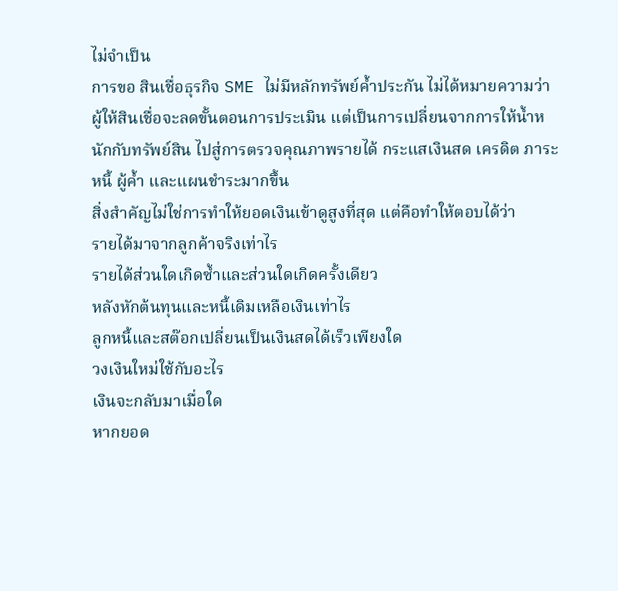ไม่จำเป็น
การขอ สินเชื่อธุรกิจ SME ไม่มีหลักทรัพย์ค้ำประกัน ไม่ได้หมายความว่าผู้ให้สินเชื่อจะลดขั้นตอนการประเมิน แต่เป็นการเปลี่ยนจากการให้น้ำหนักกับทรัพย์สิน ไปสู่การตรวจคุณภาพรายได้ กระแสเงินสด เครดิต ภาระหนี้ ผู้ค้ำ และแผนชำระมากขึ้น
สิ่งสำคัญไม่ใช่การทำให้ยอดเงินเข้าดูสูงที่สุด แต่คือทำให้ตอบได้ว่า
รายได้มาจากลูกค้าจริงเท่าไร
รายได้ส่วนใดเกิดซ้ำและส่วนใดเกิดครั้งเดียว
หลังหักต้นทุนและหนี้เดิมเหลือเงินเท่าไร
ลูกหนี้และสต๊อกเปลี่ยนเป็นเงินสดได้เร็วเพียงใด
วงเงินใหม่ใช้กับอะไร
เงินจะกลับมาเมื่อใด
หากยอด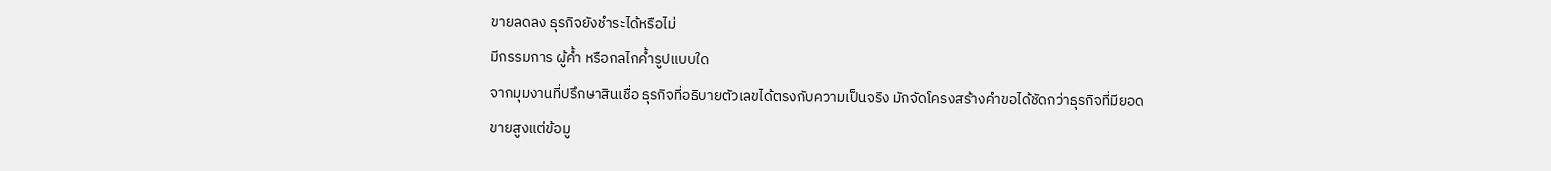ขายลดลง ธุรกิจยังชำระได้หรือไม่
มีกรรมการ ผู้ค้ำ หรือกลไกค้ำรูปแบบใด
จากมุมงานที่ปรึกษาสินเชื่อ ธุรกิจที่อธิบายตัวเลขได้ตรงกับความเป็นจริง มักจัดโครงสร้างคำขอได้ชัดกว่าธุรกิจที่มียอดขายสูงแต่ข้อมู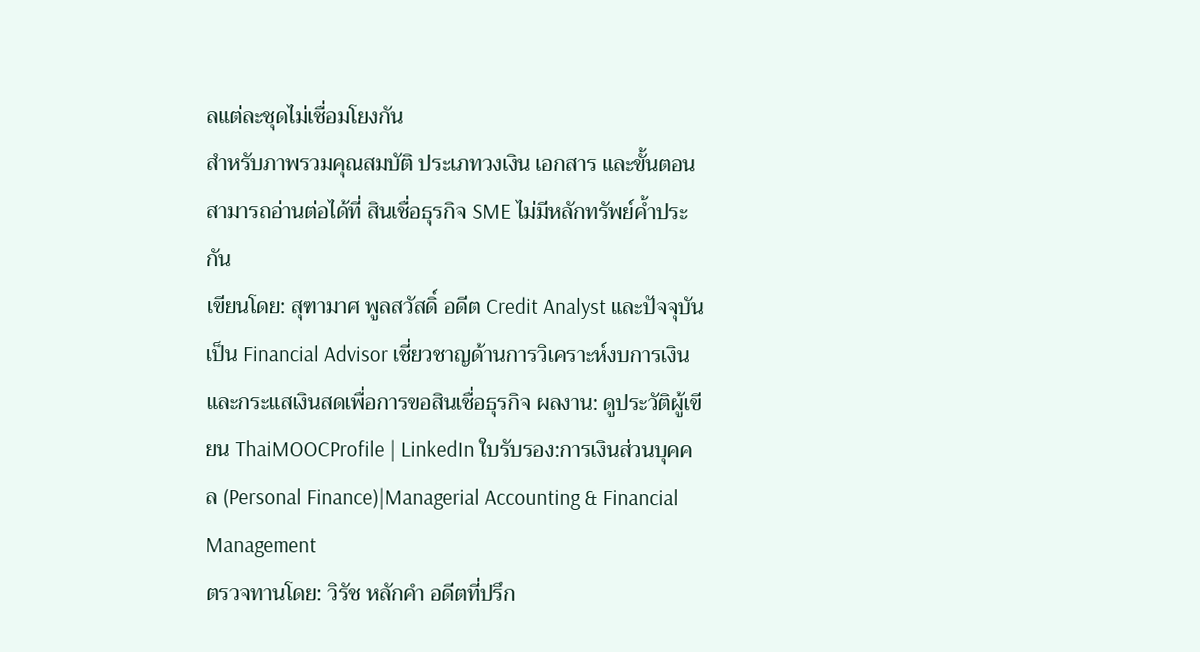ลแต่ละชุดไม่เชื่อมโยงกัน
สำหรับภาพรวมคุณสมบัติ ประเภทวงเงิน เอกสาร และขั้นตอน สามารถอ่านต่อได้ที่ สินเชื่อธุรกิจ SME ไม่มีหลักทรัพย์ค้ำประกัน
เขียนโดย: สุฑามาศ พูลสวัสดิ์ อดีต Credit Analyst และปัจจุบันเป็น Financial Advisor เชี่ยวชาญด้านการวิเคราะห์งบการเงินและกระแสเงินสดเพื่อการขอสินเชื่อธุรกิจ ผลงาน: ดูประวัติผู้เขียน ThaiMOOCProfile | LinkedIn ใบรับรอง:การเงินส่วนบุคคล (Personal Finance)|Managerial Accounting & Financial Management
ตรวจทานโดย: วิรัช หลักคำ อดีตที่ปรึก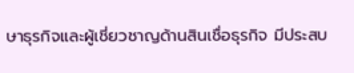ษาธุรกิจและผู้เชี่ยวชาญด้านสินเชื่อธุรกิจ มีประสบ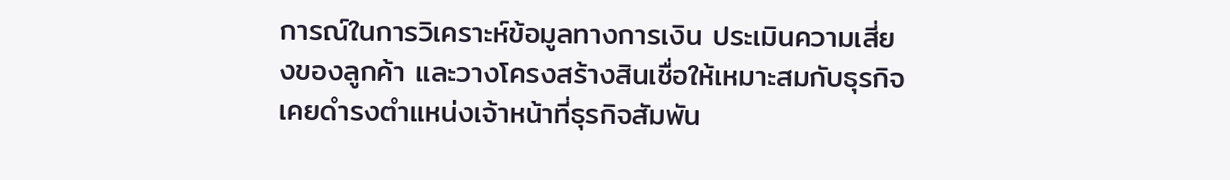การณ์ในการวิเคราะห์ข้อมูลทางการเงิน ประเมินความเสี่ยงของลูกค้า และวางโครงสร้างสินเชื่อให้เหมาะสมกับธุรกิจ เคยดำรงตำแหน่งเจ้าหน้าที่ธุรกิจสัมพัน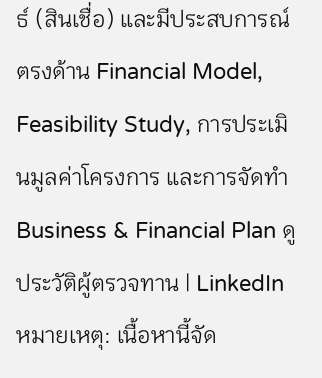ธ์ (สินเชื่อ) และมีประสบการณ์ตรงด้าน Financial Model, Feasibility Study, การประเมินมูลค่าโครงการ และการจัดทำ Business & Financial Plan ดูประวัติผู้ตรวจทาน | LinkedIn
หมายเหตุ: เนื้อหานี้จัด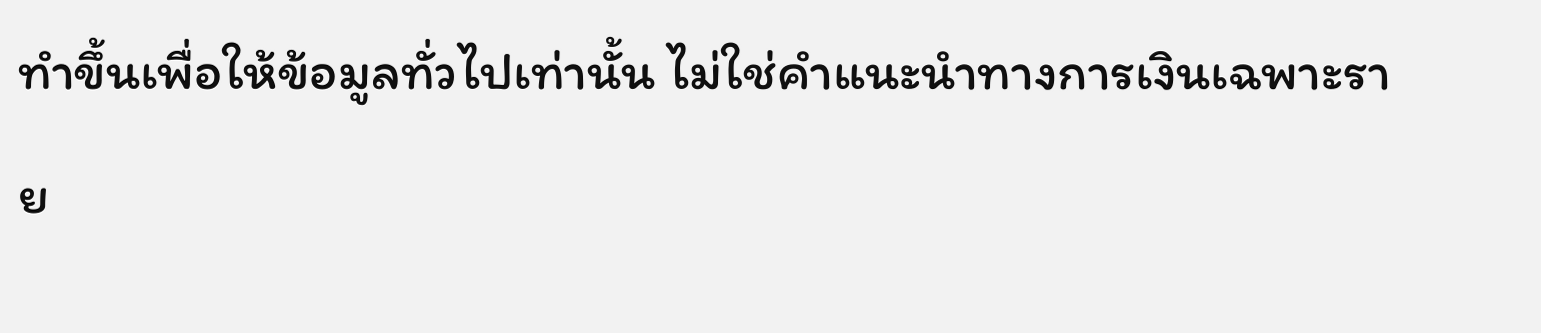ทำขึ้นเพื่อให้ข้อมูลทั่วไปเท่านั้น ไม่ใช่คำแนะนำทางการเงินเฉพาะราย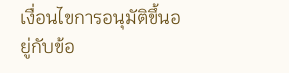เงื่อนไขการอนุมัติขึ้นอยู่กับข้อ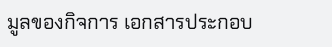มูลของกิจการ เอกสารประกอบ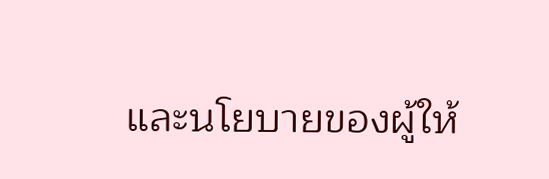และนโยบายของผู้ให้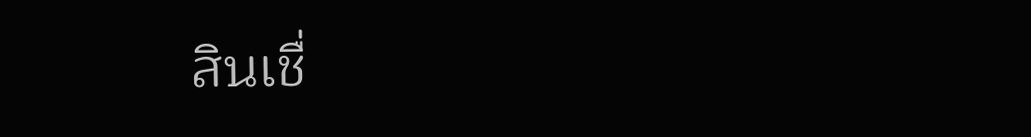สินเชื่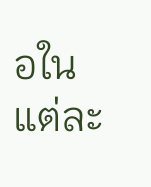อในแต่ละ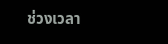ช่วงเวลา